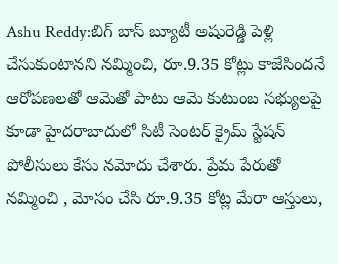Ashu Reddy:బిగ్ బాస్ బ్యూటీ అషురెడ్డి పెళ్లి చేసుకుంటానని నమ్మించి, రూ.9.35 కోట్లు కాజేసిందనే ఆరోపణలతో ఆమెతో పాటు ఆమె కుటుంబ సభ్యులపై కూడా హైదరాబాదులో సిటీ సెంటర్ క్రైమ్ స్టేషన్ పోలీసులు కేసు నమోదు చేశారు. ప్రేమ పేరుతో నమ్మించి , మోసం చేసి రూ.9.35 కోట్ల మేరా ఆస్తులు,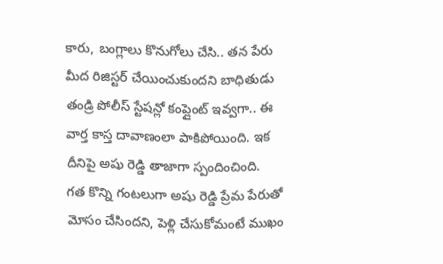కారు, బంగ్లాలు కొనుగోలు చేసి.. తన పేరు మీద రిజిస్టర్ చేయించుకుందని బాధితుడు తండ్రి పోలీస్ స్టేషన్లో కంప్లైంట్ ఇవ్వగా.. ఈ వార్త కాస్త దావాణంలా పాకిపోయింది. ఇక దీనిపై అషు రెడ్డి తాజాగా స్పందించింది.
గత కొన్ని గంటలుగా అషు రెడ్డి ప్రేమ పేరుతో మోసం చేసిందని, పెళ్లి చేసుకోమంటే ముఖం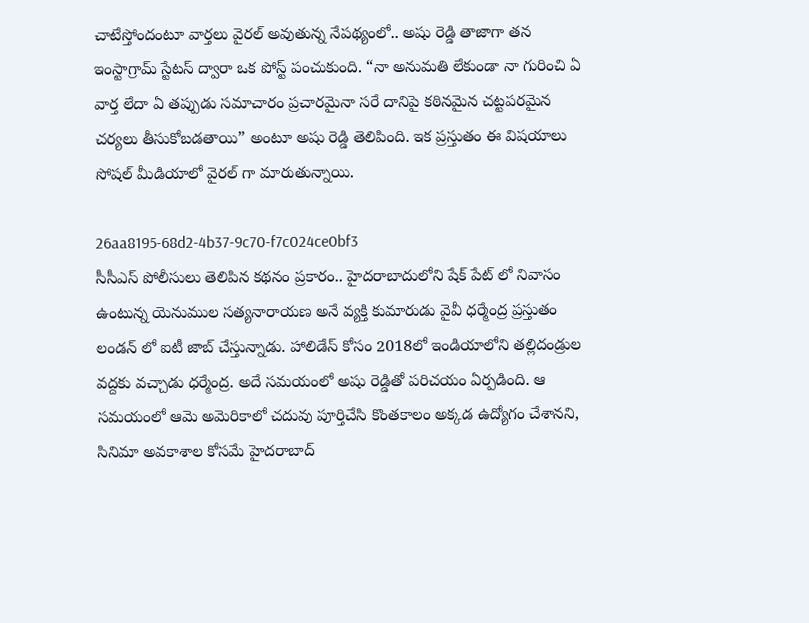చాటేస్తోందంటూ వార్తలు వైరల్ అవుతున్న నేపథ్యంలో.. అషు రెడ్డి తాజాగా తన ఇంస్టాగ్రామ్ స్టేటస్ ద్వారా ఒక పోస్ట్ పంచుకుంది. “నా అనుమతి లేకుండా నా గురించి ఏ వార్త లేదా ఏ తప్పుడు సమాచారం ప్రచారమైనా సరే దానిపై కఠినమైన చట్టపరమైన చర్యలు తీసుకోబడతాయి” అంటూ అషు రెడ్డి తెలిపింది. ఇక ప్రస్తుతం ఈ విషయాలు సోషల్ మీడియాలో వైరల్ గా మారుతున్నాయి.

26aa8195-68d2-4b37-9c70-f7c024ce0bf3
సీసీఎస్ పోలీసులు తెలిపిన కథనం ప్రకారం.. హైదరాబాదులోని షేక్ పేట్ లో నివాసం ఉంటున్న యెనుముల సత్యనారాయణ అనే వ్యక్తి కుమారుడు వైవీ ధర్మేంద్ర ప్రస్తుతం లండన్ లో ఐటీ జాబ్ చేస్తున్నాడు. హాలిడేస్ కోసం 2018లో ఇండియాలోని తల్లిదండ్రుల వద్దకు వచ్చాడు ధర్మేంద్ర. అదే సమయంలో అషు రెడ్డితో పరిచయం ఏర్పడింది. ఆ సమయంలో ఆమె అమెరికాలో చదువు పూర్తిచేసి కొంతకాలం అక్కడ ఉద్యోగం చేశానని, సినిమా అవకాశాల కోసమే హైదరాబాద్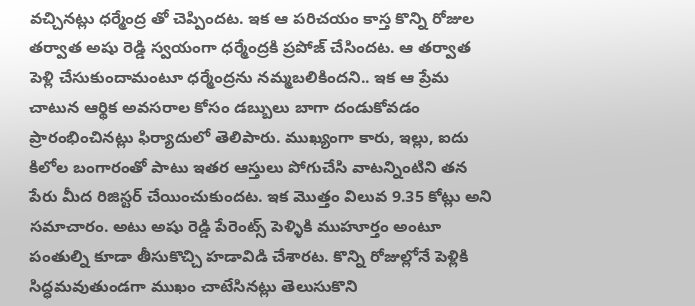వచ్చినట్లు ధర్మేంద్ర తో చెప్పిందట. ఇక ఆ పరిచయం కాస్త కొన్ని రోజుల తర్వాత అషు రెడ్డి స్వయంగా ధర్మేంద్రకి ప్రపోజ్ చేసిందట. ఆ తర్వాత పెళ్లి చేసుకుందామంటూ ధర్మేంద్రను నమ్మబలికిందని.. ఇక ఆ ప్రేమ చాటున ఆర్థిక అవసరాల కోసం డబ్బులు బాగా దండుకోవడం ప్రారంభించినట్లు ఫిర్యాదులో తెలిపారు. ముఖ్యంగా కారు, ఇల్లు, ఐదు కిలోల బంగారంతో పాటు ఇతర ఆస్తులు పోగుచేసి వాటన్నింటిని తన పేరు మీద రిజిస్టర్ చేయించుకుందట. ఇక మొత్తం విలువ 9.35 కోట్లు అని సమాచారం. అటు అషు రెడ్డి పేరెంట్స్ పెళ్ళికి ముహూర్తం అంటూ పంతుల్ని కూడా తీసుకొచ్చి హడావిడి చేశారట. కొన్ని రోజుల్లోనే పెళ్లికి సిద్ధమవుతుండగా ముఖం చాటేసినట్లు తెలుసుకొని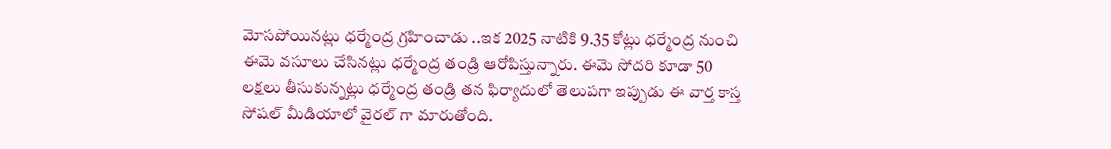మోసపోయినట్లు ధర్మేంద్ర గ్రహించాడు ..ఇక 2025 నాటికి 9.35 కోట్లు ధర్మేంద్ర నుంచి ఈమె వసూలు చేసినట్లు ధర్మేంద్ర తండ్రి ఆరోపిస్తున్నారు. ఈమె సోదరి కూడా 50 లక్షలు తీసుకున్నట్లు ధర్మేంద్ర తండ్రి తన ఫిర్యాదులో తెలుపగా ఇప్పుడు ఈ వార్త కాస్త సోషల్ మీడియాలో వైరల్ గా మారుతోంది.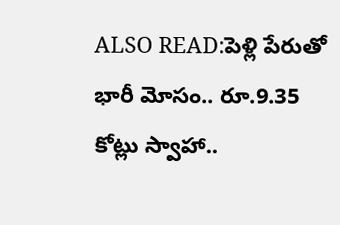ALSO READ:పెళ్లి పేరుతో భారీ మోసం.. రూ.9.35 కోట్లు స్వాహా..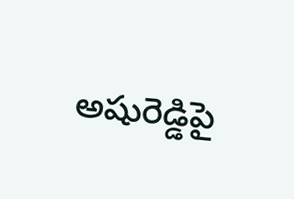అషురెడ్డిపై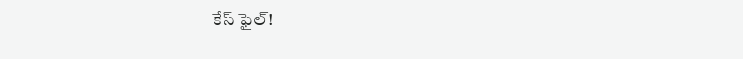కేస్ ఫైల్!